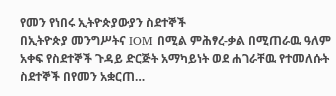የመን የነበሩ ኢትዮጵያውያን ስደተኞች
በኢትዮጵያ መንግሥትና IOM በሚል ምሕፃረ-ቃል በሚጠራዉ ዓለም አቀፍ የስደተኞች ጉዳይ ድርጅት አማካይነት ወደ ሐገራቸዉ የተመለሱት ስደተኞች በየመን አቋርጠ…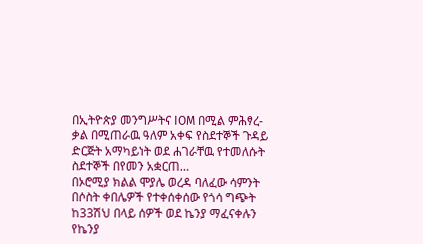በኢትዮጵያ መንግሥትና IOM በሚል ምሕፃረ-ቃል በሚጠራዉ ዓለም አቀፍ የስደተኞች ጉዳይ ድርጅት አማካይነት ወደ ሐገራቸዉ የተመለሱት ስደተኞች በየመን አቋርጠ…
በኦሮሚያ ክልል ሞያሌ ወረዳ ባለፈው ሳምንት በሶስት ቀበሌዎች የተቀሰቀሰው የጎሳ ግጭት ከ33ሽህ በላይ ሰዎች ወደ ኬንያ ማፈናቀሉን የኬንያ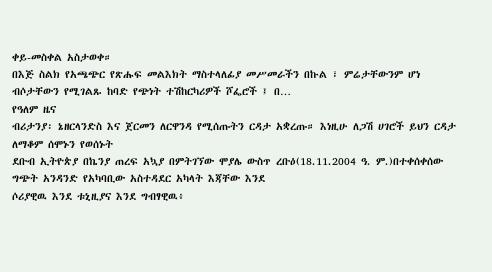ቀይ-መስቀል አስታወቀ።
በእጅ ስልክ የአጫጭር የጽሑፍ መልእክት ማስተላለፊያ መሥመራችን በኩል ፣ ምሬታቸውንም ሆነ ብሶታቸውን የሚገልጹ ከባድ የጭነት ተሽከርካሪዎች ሾፌሮች ፤ በ…
የዓለም ዜና
ብሪታንያ፡ ኔዘርላንድስ እና ጀርመን ለርዋንዳ የሚሰጡትን ርዳታ አቋረጡ። እነዚሁ ለጋሽ ሀገሮች ይህን ርዳታ ለማቆም ሰሞኑን የወሰኑት
ደቡብ ኢትዮጵያ በኬንያ ጠረፍ አኳያ በምትገኘው ሞያሌ ውስጥ ረቡዕ(18.11.2004 ዓ. ም.)በተቀሰቀሰው ግጭት አንዳንድ የአካባቢው አስተዳደር አካላት እጃቸው እንደ
ሶሪያዊዉ እንደ ቱኒዚያና እንደ ግብፃዊዉ፥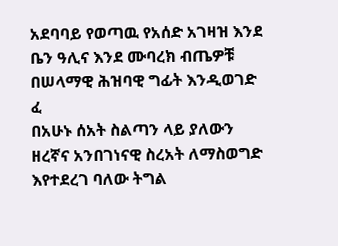አደባባይ የወጣዉ የአሰድ አገዛዝ እንደ ቤን ዓሊና እንደ ሙባረክ ብጤዎቹ በሠላማዊ ሕዝባዊ ግፊት እንዲወገድ ፈ
በአሁኑ ሰአት ስልጣን ላይ ያለውን ዘረኛና አንበገነናዊ ስረአት ለማስወግድ እየተደረገ ባለው ትግል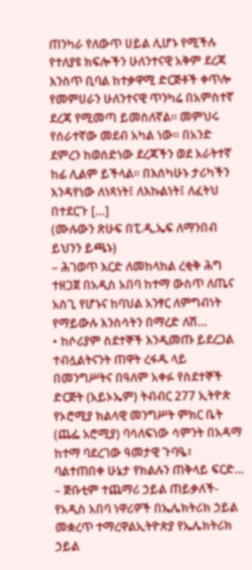ጠንካራ የለውጥ ሀይል ሊሆኑ የሚችሉ የተለያዩ ክፍሎችን ሁለንተናዊ አቅም ደረጃ እንስጥ ቢባል ከተቃዋሚ ድርጅቶች ቀጥሎ የመምሀራን ሁለንተናዊ ጥንካሬ በአምስተኛ ደረጃ የሚመጣ ይመስለኛል። መምህሩ የሰራተኛው መደብ አካል ነው። በአንድ ደምረን ከወሰድነው ደረጃችን ወደ አራትተኛ ከፊ ሊልም ይችላል። በእሰካሁኑ ታሪካችን እንዳየነው ለነጻነት፤ ለእኩልነት፤ ለፈትህ በተደርጉ […]
(ሙሉውን ጽሁፍ በፒ.ዲ.ኤፍ ለማንበብ ይህንን ይጫኑ)
– ሕገወጥ እርድ ለመከላከል ረቂቅ ሕግ ተዘጋጀ በአዲስ አበባ ከተማ ውስጥ ለጤና አስጊ የሆኑና ከባህል አንፃር ለምግብነት የማይውሉ እንስሳትን በማረድ ለሽ…
• ከሶሪያም ስደተኞች እንዲመጡ ይደረጋል ተብሏልትናንት ጠዋት ረፋዱ ላይ በመንግሥትና በዓለም አቀፉ የስደተኞች ድርጅት (አይኦኤም) ትብብር 277 ኢትዮጵ
የኦሮሚያ ክልላዊ መንግሥት ምክር ቤት (ጨፌ አሮሚያ) ባሳለፍነው ሳምንት በአዳማ ከተማ ባደረገው ዓመታዊ ጉባዔ፣ ባልተጠበቀ ሁኔታ የክልሉን ጠቅላይ ፍርድ…
– ጅቡቲም ተጨማሪ ኃይል ጠይቃለች- የአዲስ አበባ ነዋሪዎች በኤሌክትሪክ ኃይል መቋረጥ ተማረዋልኢትዮጵያ የኤሌክትሪክ ኃይል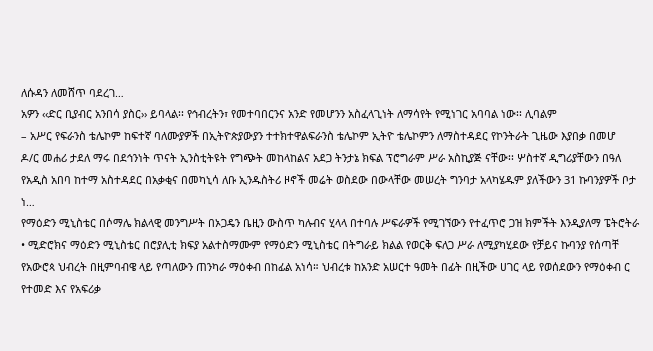ለሱዳን ለመሸጥ ባደረገ…
አዎን ‹‹ድር ቢያብር አንበሳ ያስር›› ይባላል፡፡ የኅብረትን፣ የመተባበርንና አንድ የመሆንን አስፈላጊነት ለማሳየት የሚነገር አባባል ነው፡፡ ሊባልም
– አሥር የፍራንስ ቴሌኮም ከፍተኛ ባለሙያዎች በኢትዮጵያውያን ተተክተዋልፍራንስ ቴሌኮም ኢትዮ ቴሌኮምን ለማስተዳደር የኮንትራት ጊዜው እያበቃ በመሆ
ዶ/ር መሐሪ ታደለ ማሩ በደኅንነት ጥናት ኢንስቲትዩት የግጭት መከላከልና አደጋ ትንታኔ ክፍል ፕሮግራም ሥራ አስኪያጅ ናቸው፡፡ ሦስተኛ ዲግሪያቸውን በዓለ
የአዲስ አበባ ከተማ አስተዳደር በአቃቂና በመካኒሳ ለቡ ኢንዱስትሪ ዞኖች መሬት ወስደው በውላቸው መሠረት ግንባታ አላካሄዱም ያለችውን 31 ኩባንያዎች ቦታ ነ…
የማዕድን ሚኒስቴር በሶማሌ ክልላዊ መንግሥት በኦጋዴን ቤዚን ውስጥ ካሉብና ሂላላ በተባሉ ሥፍራዎች የሚገኘውን የተፈጥሮ ጋዝ ክምችት እንዲያለማ ፔትሮትራ
• ሚድሮክና ማዕድን ሚኒስቴር በሮያሊቲ ክፍያ አልተስማሙም የማዕድን ሚኒስቴር በትግራይ ክልል የወርቅ ፍለጋ ሥራ ለሚያካሂደው የቻይና ኩባንያ የሰጣቸ
የአውሮጳ ህብረት በዚምባብዌ ላይ የጣለውን ጠንካራ ማዕቀብ በከፊል አነሳ። ህብረቱ ከአንድ አሠርተ ዓመት በፊት በዚችው ሀገር ላይ የወሰደውን የማዕቀብ ር
የተመድ እና የአፍሪቃ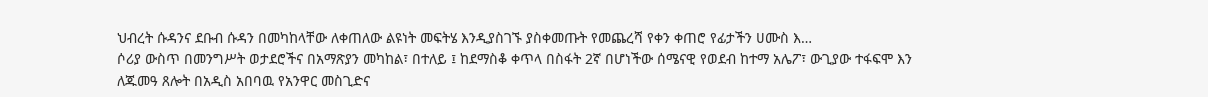ህብረት ሱዳንና ደቡብ ሱዳን በመካከላቸው ለቀጠለው ልዩነት መፍትሄ እንዲያስገኙ ያስቀመጡት የመጨረሻ የቀን ቀጠሮ የፊታችን ሀሙስ እ…
ሶሪያ ውስጥ በመንግሥት ወታደሮችና በአማጽያን መካከል፣ በተለይ ፤ ከደማስቆ ቀጥላ በስፋት 2ኛ በሆነችው ሰሜናዊ የወደብ ከተማ አሌፖ፣ ውጊያው ተፋፍሞ እን
ለጁመዓ ጸሎት በአዲስ አበባዉ የአንዋር መስጊድና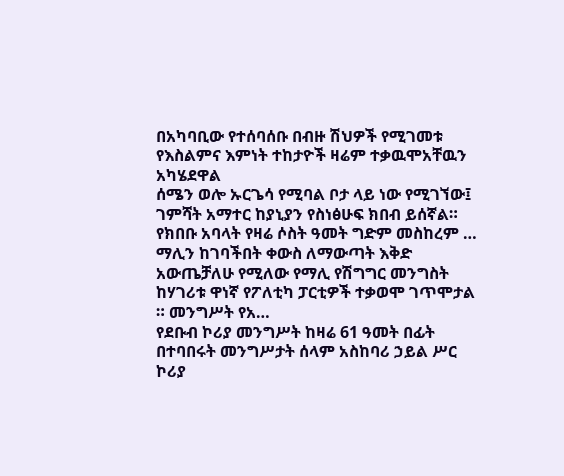በአካባቢው የተሰባሰቡ በብዙ ሽህዎች የሚገመቱ የእስልምና እምነት ተከታዮች ዛሬም ተቃዉሞአቸዉን አካሄደዋል
ሰሜን ወሎ ኡርጌሳ የሚባል ቦታ ላይ ነው የሚገኘው፤ ገምሻት አማተር ከያኒያን የስነፅሁፍ ክበብ ይሰኛል። የክበቡ አባላት የዛሬ ሶስት ዓመት ግድም መስከረም …
ማሊን ከገባችበት ቀውስ ለማውጣት እቅድ አውጤቻለሁ የሚለው የማሊ የሽግግር መንግስት ከሃገሪቱ ዋነኛ የፖለቲካ ፓርቲዎች ተቃወሞ ገጥሞታል ። መንግሥት የአ…
የደቡብ ኮሪያ መንግሥት ከዛሬ 61 ዓመት በፊት በተባበሩት መንግሥታት ሰላም አስከባሪ ኃይል ሥር ኮሪያ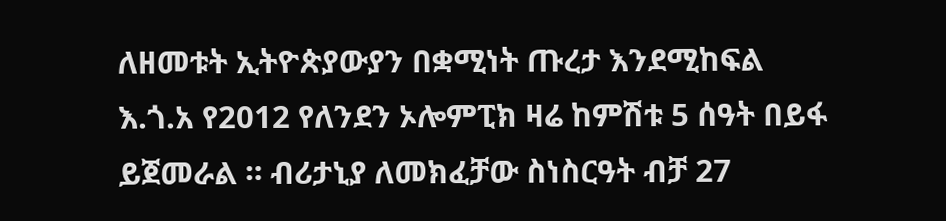ለዘመቱት ኢትዮጵያውያን በቋሚነት ጡረታ እንደሚከፍል
እ.ጎ.አ የ2012 የለንደን ኦሎምፒክ ዛሬ ከምሽቱ 5 ሰዓት በይፋ ይጀመራል ። ብሪታኒያ ለመክፈቻው ስነስርዓት ብቻ 27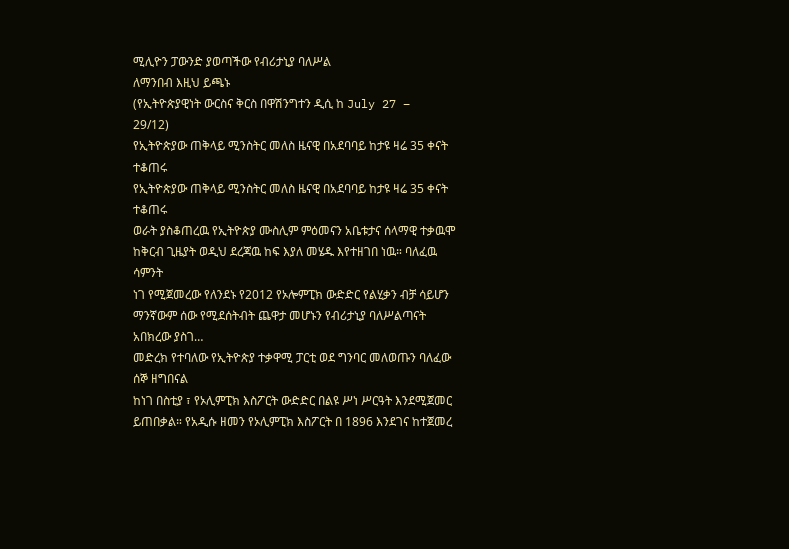ሚሊዮን ፓውንድ ያወጣችው የብሪታኒያ ባለሥል
ለማንበብ እዚህ ይጫኑ
(የኢትዮጵያዊነት ውርስና ቅርስ በዋሽንግተን ዲሲ ከ July 27 – 29/12)
የኢትዮጵያው ጠቅላይ ሚንስትር መለስ ዜናዊ በአደባባይ ከታዩ ዛሬ 35 ቀናት ተቆጠሩ
የኢትዮጵያው ጠቅላይ ሚንስትር መለስ ዜናዊ በአደባባይ ከታዩ ዛሬ 35 ቀናት ተቆጠሩ
ወራት ያስቆጠረዉ የኢትዮጵያ ሙስሊም ምዕመናን አቤቱታና ሰላማዊ ተቃዉሞ ከቅርብ ጊዜያት ወዲህ ደረጃዉ ከፍ እያለ መሄዱ እየተዘገበ ነዉ። ባለፈዉ ሳምንት
ነገ የሚጀመረው የለንደኑ የ2012 የኦሎምፒክ ውድድር የልሂቃን ብቻ ሳይሆን ማንኛውም ሰው የሚደሰትብት ጨዋታ መሆኑን የብሪታኒያ ባለሥልጣናት አበክረው ያስገ…
መድረክ የተባለው የኢትዮጵያ ተቃዋሚ ፓርቲ ወደ ግንባር መለወጡን ባለፈው ሰኞ ዘግበናል
ከነገ በስቲያ ፣ የኦሊምፒክ እስፖርት ውድድር በልዩ ሥነ ሥርዓት እንደሚጀመር ይጠበቃል። የአዲሱ ዘመን የኦሊምፒክ እስፖርት በ 1896 እንደገና ከተጀመረ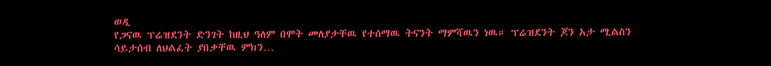ወዲ
የጋናዉ ፕሬዝደንት ድንገት ከዚህ ዓለም በሞት መለያታቸዉ የተሰማዉ ትናንት ማምሻዉን ነዉ። ፕሬዝደንት ጆን አታ ሚልስን ሳይታሰብ ለህልፈት ያበቃቸዉ ምክን…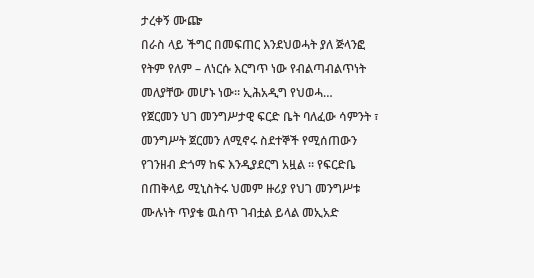ታረቀኝ ሙጬ
በራስ ላይ ችግር በመፍጠር እንደህወሓት ያለ ጅላንፎ የትም የለም – ለነርሱ እርግጥ ነው የብልጣብልጥነት መለያቸው መሆኑ ነው። ኢሕአዲግ የህወሓ…
የጀርመን ህገ መንግሥታዊ ፍርድ ቤት ባለፈው ሳምንት ፣ መንግሥት ጀርመን ለሚኖሩ ስደተኞች የሚሰጠውን የገንዘብ ድጎማ ከፍ እንዲያደርግ አዟል ። የፍርድቤ
በጠቅላይ ሚኒስትሩ ህመም ዙሪያ የህገ መንግሥቱ ሙሉነት ጥያቄ ዉስጥ ገብቷል ይላል መኢአድ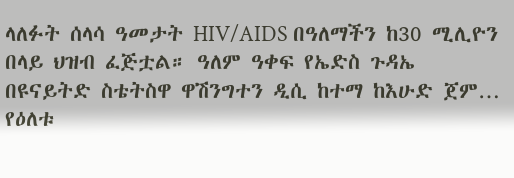ላለፉት ሰላሳ ዓመታት HIV/AIDS በዓለማችን ከ30 ሚሊዮን በላይ ህዝብ ፈጅቷል። ዓለም ዓቀፍ የኤድስ ጉዳኤ በዩናይትድ ስቴትስዋ ዋሽንግተን ዲሲ ከተማ ከእሁድ ጀም…
የዕለቱ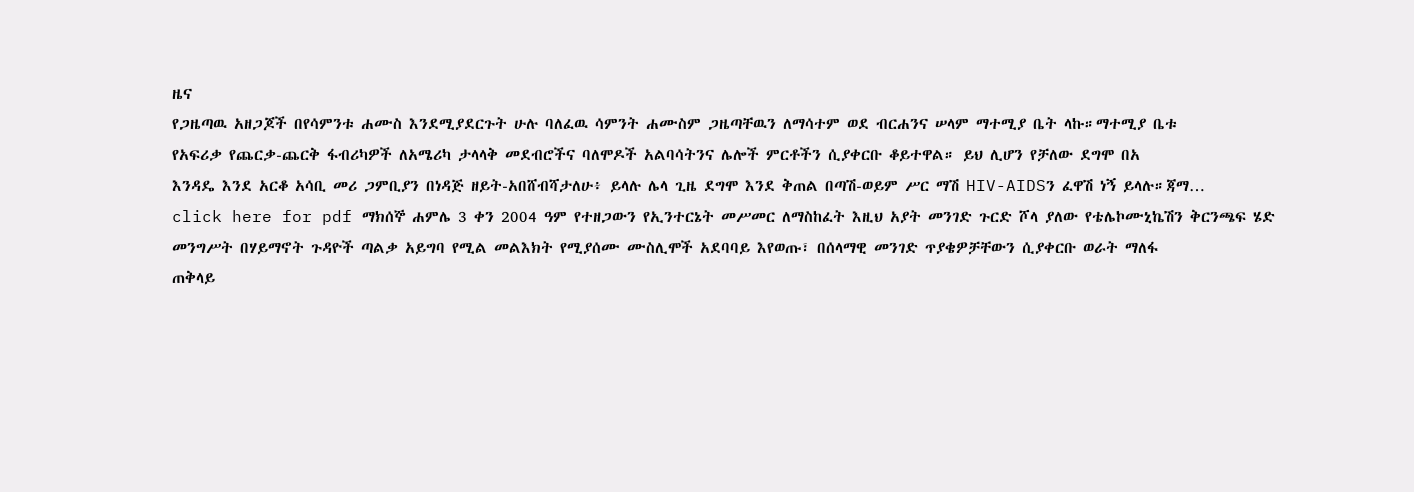ዜና
የጋዜጣዉ አዘጋጆች በየሳምንቱ ሐሙስ እንደሚያደርጉት ሁሉ ባለፈዉ ሳምንት ሐሙስም ጋዜጣቸዉን ለማሳተም ወደ ብርሐንና ሠላም ማተሚያ ቤት ላኩ።ማተሚያ ቤቱ
የአፍሪቃ የጨርቃ-ጨርቅ ፋብሪካዎች ለአሜሪካ ታላላቅ መደብሮችና ባለሞዶች አልባሳትንና ሌሎች ምርቶችን ሲያቀርቡ ቆይተዋል። ይህ ሊሆን የቻለው ደግሞ በአ
እንዳዴ እንደ አርቆ አሳቢ መሪ ጋምቢያን በነዳጅ ዘይት-አበሸብሻታለሁ፥ ይላሉ ሌላ ጊዜ ደግሞ እንደ ቅጠል በጣሽ-ወይም ሥር ማሽ HIV-AIDSን ፈዋሽ ነኝ ይላሉ።ጃማ…
click here for pdf ማክሰኞ ሐምሌ 3 ቀን 2004 ዓም የተዘጋውን የኢንተርኔት መሥመር ለማስከፈት እዚህ አያት መንገድ ጉርድ ሾላ ያለው የቴሌኮሙኒኬሽን ቅርንጫፍ ሄድ
መንግሥት በሃይማኖት ጉዳዮች ጣልቃ አይግባ የሚል መልእክት የሚያሰሙ ሙስሊሞች አደባባይ እየወጡ፣ በሰላማዊ መንገድ ጥያቄዎቻቸውን ሲያቀርቡ ወራት ማለፋ
ጠቅላይ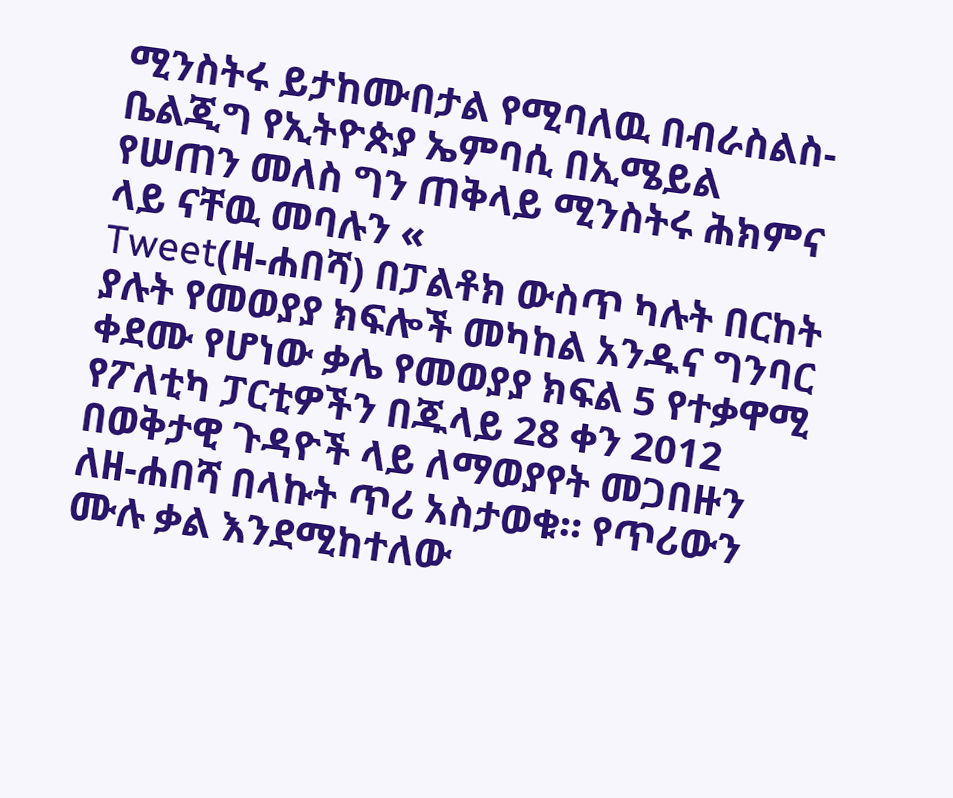ሚንስትሩ ይታከሙበታል የሚባለዉ በብራስልስ-ቤልጂግ የኢትዮጵያ ኤምባሲ በኢሜይል የሠጠን መለስ ግን ጠቅላይ ሚንስትሩ ሕክምና ላይ ናቸዉ መባሉን «
Tweet(ዘ-ሐበሻ) በፓልቶክ ውስጥ ካሉት በርከት ያሉት የመወያያ ክፍሎች መካከል አንዱና ግንባር ቀደሙ የሆነው ቃሌ የመወያያ ክፍል 5 የተቃዋሚ የፖለቲካ ፓርቲዎችን በጁላይ 28 ቀን 2012 በወቅታዊ ጉዳዮች ላይ ለማወያየት መጋበዙን ለዘ-ሐበሻ በላኩት ጥሪ አስታወቁ። የጥሪውን ሙሉ ቃል እንደሚከተለው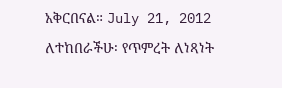አቅርበናል። July 21, 2012 ለተከበራችሁ፡ የጥምረት ለነጻነት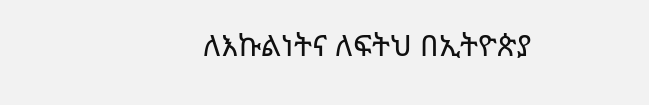ለእኩልነትና ለፍትህ በኢትዮጵያ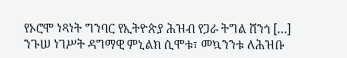የኦሮሞ ነጻነት ግንባር የኢትዮጵያ ሕዝብ የጋራ ትግል ሸንጎ […]
ንጉሠ ነገሥት ዳግማዊ ምኒልክ ሲሞቱ፣ መኳንንቱ ለሕዝቡ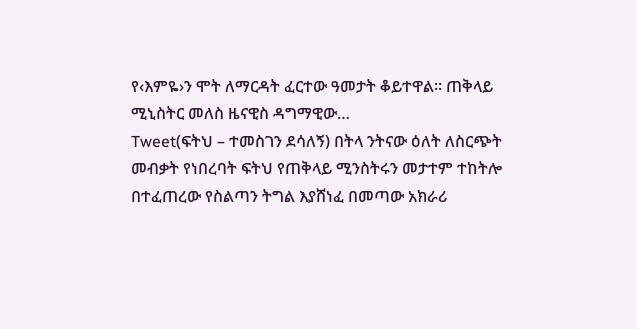የ‹እምዬ›ን ሞት ለማርዳት ፈርተው ዓመታት ቆይተዋል፡፡ ጠቅላይ ሚኒስትር መለስ ዜናዊስ ዳግማዊው…
Tweet(ፍትህ – ተመስገን ደሳለኝ) በትላ ንትናው ዕለት ለስርጭት መብቃት የነበረባት ፍትህ የጠቅላይ ሚንስትሩን መታተም ተከትሎ በተፈጠረው የስልጣን ትግል እያሸነፈ በመጣው አክራሪ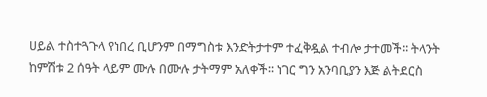ሀይል ተስተጓጉላ የነበረ ቢሆንም በማግስቱ እንድትታተም ተፈቅዷል ተብሎ ታተመች፡፡ ትላንት ከምሽቱ 2 ሰዓት ላይም ሙሉ በሙሉ ታትማም አለቀች፡፡ ነገር ግን አንባቢያን እጅ ልትደርስ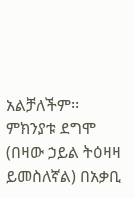አልቻለችም፡፡ ምክንያቱ ደግሞ (በዛው ኃይል ትዕዛዛ ይመስለኛል) በአቃቢ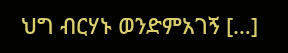ህግ ብርሃኑ ወንድምአገኝ […]